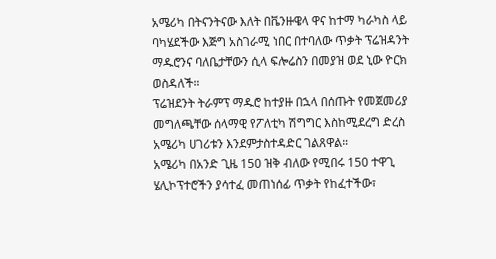አሜሪካ በትናንትናው እለት በቬንዙዌላ ዋና ከተማ ካራካስ ላይ ባካሄደችው እጅግ አስገራሚ ነበር በተባለው ጥቃት ፕሬዝዳንት ማዱሮንና ባለቤታቸውን ሲላ ፍሎሬስን በመያዝ ወደ ኒው ዮርክ ወስዳለች።
ፕሬዝደንት ትራምፕ ማዱሮ ከተያዙ በኋላ በሰጡት የመጀመሪያ መግለጫቸው ሰላማዊ የፖለቲካ ሽግግር እስከሚደረግ ድረስ አሜሪካ ሀገሪቱን እንደምታስተዳድር ገልጸዋል።
አሜሪካ በአንድ ጊዜ 150 ዝቅ ብለው የሚበሩ 150 ተዋጊ ሄሊኮፕተሮችን ያሳተፈ መጠነሰፊ ጥቃት የከፈተችው፣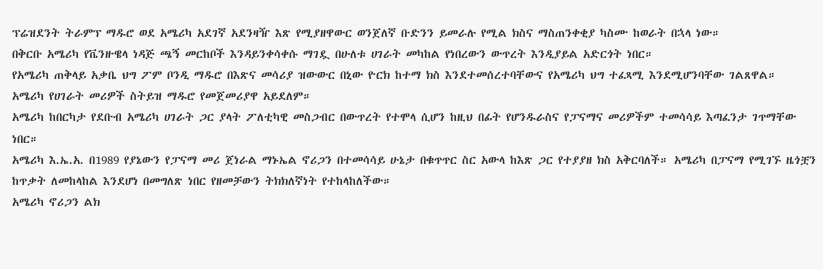ፕሬዝደንት ትራምፕ ማዱሮ ወደ አሜሪካ አደገኛ አደንዛዥ እጽ የሚያዘዋውር ወንጀለኛ ቡድንን ይመራሉ የሚል ክስና ማስጠንቀቂያ ካስሙ ከወራት በኋላ ነው።
በቅርቡ አሜሪካ የቬንዙዌላ ነዳጅ ጫኝ መርከቦች እንዳይንቀሳቀሱ ማገዷ በሁለቱ ሀገራት መካከል የነበረውን ውጥረት እንዲያይል አድርጎት ነበር።
የአሜሪካ ጠቅላይ አቃቤ ህግ ፖም ቦንዲ ማዱሮ በእጽና መሳሪያ ዝውውር በኒው ዮርክ ከተማ ክስ እንደተመሰረተባቸውና የአሜሪካ ህግ ተፈጻሚ እንደሚሆንባቸው ገልጸዋል።
አሜሪካ የሀገራት መሪዎች ስትይዝ ማዱሮ የመጀመሪያዋ አይደለም።
አሜሪካ ከበርካታ የደቡብ አሜሪካ ሀገራት ጋር ያላት ፖለቲካዊ መስጋብር በውጥረት የተሞላ ሲሆን ከዚህ በፊት የሆንዱራስና የፓናማና መሪዎችም ተመሳሳይ እጣፈንታ ገጥማቸው ነበር።
አሜሪካ እ.ኤ.አ. በ1989 የያኔውን የፓናማ መሪ ጀነራል ማኑኤል ኖሪጋን በተመሳሳይ ሁኔታ በቁጥጥር ስር አውላ ከእጽ ጋር የተያያዘ ክስ አቅርባለች። አሜሪካ በፓናማ የሚገኙ ዜጎቿን ከጥቃት ለመከላከል እንደሆነ በመግለጽ ነበር የዘመቻውን ትክክለኛነት የተከላከለችው።
አሜሪካ ኖሪጋን ልክ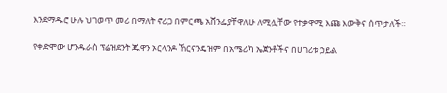እንደማዱሮ ሁሉ ህገወጥ መሪ በማለት ኖሪጋ በምርጫ አሸንፌያቸዋለሁ ለሚሏቸው የተቃዋሚ እጩ እውቅና ሰጥታለች።

የቀድሞው ሆንዱራስ ፕሬዝደንት ጁዋን ኦርላንዶ ኸርናንዴዝም በአሜሪካ ኤጀንቶችና በሀገሪቱ ኃይል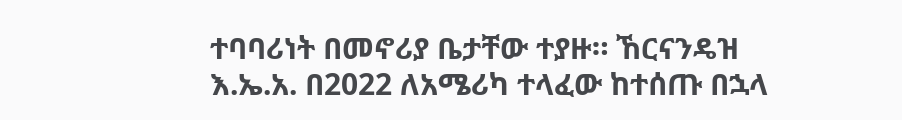ተባባሪነት በመኖሪያ ቤታቸው ተያዙ። ኸርናንዴዝ እ.ኤ.አ. በ2022 ለአሜሪካ ተላፈው ከተሰጡ በኋላ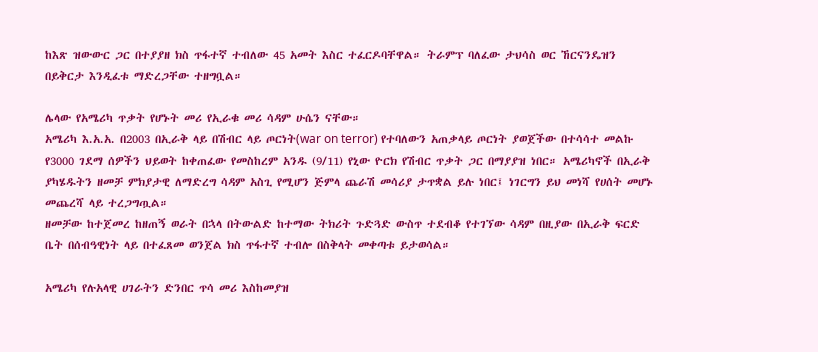ከእጽ ዝውውር ጋር በተያያዘ ክስ ጥፋተኛ ተብለው 45 አመት እስር ተፈርዶባቸዋል። ትራምፕ ባለፈው ታህሳስ ወር ኸርናንዴዝን በይቅርታ እንዲፈቱ ማድረጋቸው ተዘግቧል።

ሌላው የአሜሪካ ጥቃት የሆኑት መሪ የኢራቁ መሪ ሳዳም ሁሴን ናቸው።
አሜሪካ እ.አ.አ. በ2003 በኢራቅ ላይ በሽብር ላይ ጦርነት(war on terror) የተባለውን አጠቃላይ ጦርነት ያወጀችው በተሳሳተ መልኩ የ3000 ገደማ ሰዎችን ህይወት ከቀጠፈው የመስከረም አንዱ (9/11) የኒው ዮርክ የሽብር ጥቃት ጋር በማያያዝ ነበር። አሜሪካኖች በኢራቅ ያካሄዱትን ዘመቻ ምክያታዊ ለማድረግ ሳዳም አስጊ የሚሆን ጅምላ ጨራሽ መሳሪያ ታጥቋል ይሉ ነበር፤ ነገርግን ይህ መነሻ የሀሰት መሆኑ መጨረሻ ላይ ተረጋግጧል።
ዘመቻው ከተጀመረ ከዘጠኝ ወራት በኋላ በትውልድ ከተማው ትክሪት ጉድጓድ ውስጥ ተደብቆ የተገኘው ሳዳም በዚያው በኢራቅ ፍርድ ቤት በሰብዓዊነት ላይ በተፈጸመ ወንጀል ክስ ጥፋተኛ ተብሎ በስቅላት መቀጣቱ ይታወሳል።

አሜሪካ የሉአላዊ ሀገራትን ድንበር ጥሳ መሪ እስከመያዝ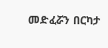መድፈሯን በርካታ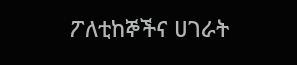ፖለቲከኞችና ሀገራት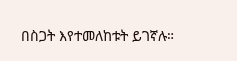በስጋት እየተመለከቱት ይገኛሉ።